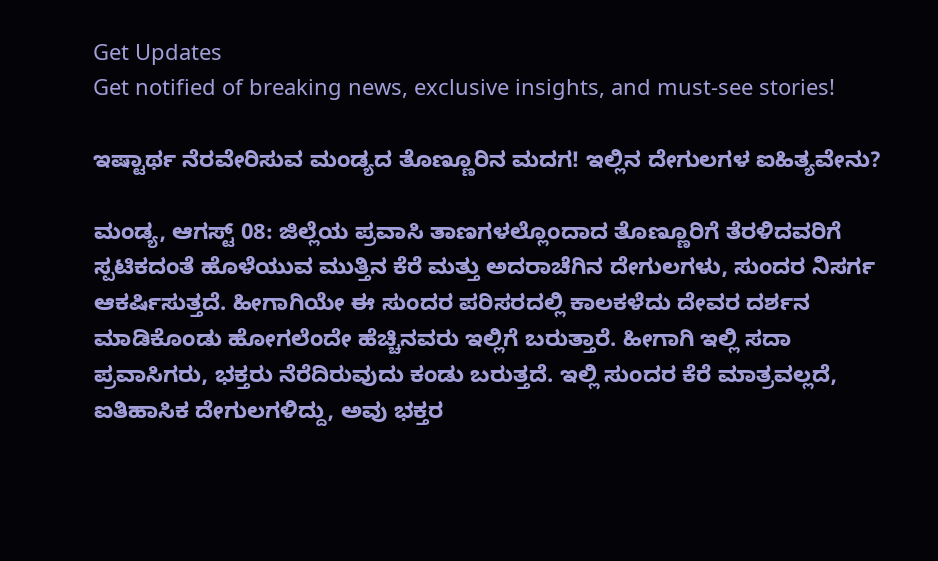Get Updates
Get notified of breaking news, exclusive insights, and must-see stories!

ಇಷ್ಟಾರ್ಥ ನೆರವೇರಿಸುವ ಮಂಡ್ಯದ ತೊಣ್ಣೂರಿನ ಮದಗ! ಇಲ್ಲಿನ ದೇಗುಲಗಳ ಐಹಿತ್ಯವೇನು?

ಮಂಡ್ಯ, ಆಗಸ್ಟ್ 08: ಜಿಲ್ಲೆಯ ಪ್ರವಾಸಿ ತಾಣಗಳಲ್ಲೊಂದಾದ ತೊಣ್ಣೂರಿಗೆ ತೆರಳಿದವರಿಗೆ ಸ್ಪಟಿಕದಂತೆ ಹೊಳೆಯುವ ಮುತ್ತಿನ ಕೆರೆ ಮತ್ತು ಅದರಾಚೆಗಿನ ದೇಗುಲಗಳು, ಸುಂದರ ನಿಸರ್ಗ ಆಕರ್ಷಿಸುತ್ತದೆ. ಹೀಗಾಗಿಯೇ ಈ ಸುಂದರ ಪರಿಸರದಲ್ಲಿ ಕಾಲಕಳೆದು ದೇವರ ದರ್ಶನ ಮಾಡಿಕೊಂಡು ಹೋಗಲೆಂದೇ ಹೆಚ್ಚಿನವರು ಇಲ್ಲಿಗೆ ಬರುತ್ತಾರೆ. ಹೀಗಾಗಿ ಇಲ್ಲಿ ಸದಾ ಪ್ರವಾಸಿಗರು, ಭಕ್ತರು ನೆರೆದಿರುವುದು ಕಂಡು ಬರುತ್ತದೆ. ಇಲ್ಲಿ ಸುಂದರ ಕೆರೆ ಮಾತ್ರವಲ್ಲದೆ, ಐತಿಹಾಸಿಕ ದೇಗುಲಗಳಿದ್ದು, ಅವು ಭಕ್ತರ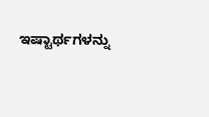ಇಷ್ಟಾರ್ಥಗಳನ್ನು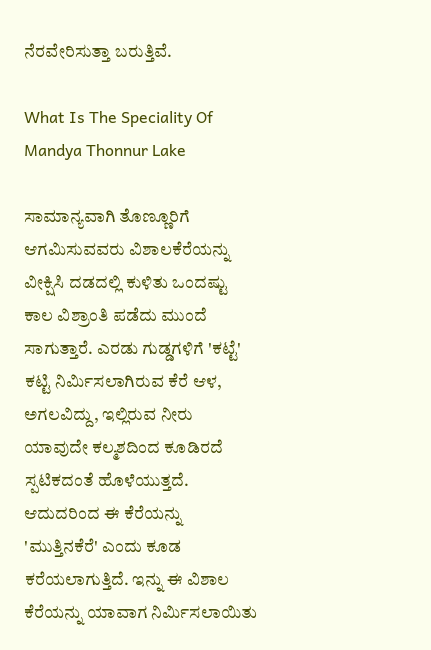ನೆರವೇರಿಸುತ್ತಾ ಬರುತ್ತಿವೆ.

What Is The Speciality Of Mandya Thonnur Lake

ಸಾಮಾನ್ಯವಾಗಿ ತೊಣ್ಣೂರಿಗೆ ಆಗಮಿಸುವವರು ವಿಶಾಲಕೆರೆಯನ್ನು ವೀಕ್ಷಿಸಿ ದಡದಲ್ಲಿ ಕುಳಿತು ಒಂದಷ್ಟು ಕಾಲ ವಿಶ್ರಾಂತಿ ಪಡೆದು ಮುಂದೆ ಸಾಗುತ್ತಾರೆ. ಎರಡು ಗುಡ್ಡಗಳಿಗೆ 'ಕಟ್ಟೆ' ಕಟ್ಟಿ ನಿರ್ಮಿಸಲಾಗಿರುವ ಕೆರೆ ಆಳ, ಅಗಲವಿದ್ದು, ಇಲ್ಲಿರುವ ನೀರು ಯಾವುದೇ ಕಲ್ಮಶದಿಂದ ಕೂಡಿರದೆ ಸ್ಪಟಿಕದಂತೆ ಹೊಳೆಯುತ್ತದೆ. ಆದುದರಿಂದ ಈ ಕೆರೆಯನ್ನು 'ಮುತ್ತಿನಕೆರೆ' ಎಂದು ಕೂಡ ಕರೆಯಲಾಗುತ್ತಿದೆ. ಇನ್ನು ಈ ವಿಶಾಲ ಕೆರೆಯನ್ನು ಯಾವಾಗ ನಿರ್ಮಿಸಲಾಯಿತು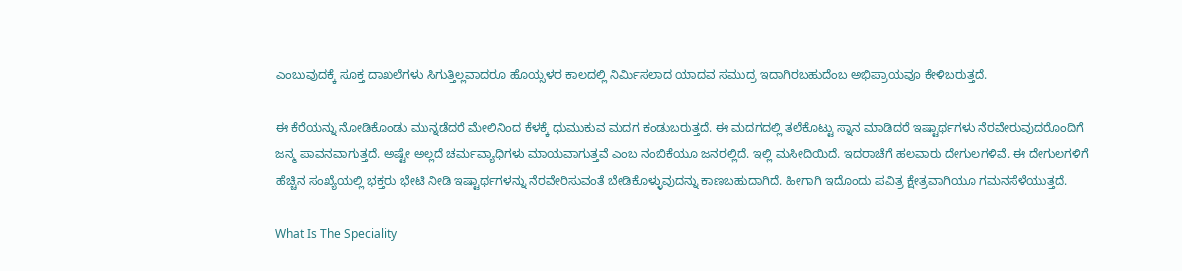ಎಂಬುವುದಕ್ಕೆ ಸೂಕ್ತ ದಾಖಲೆಗಳು ಸಿಗುತ್ತಿಲ್ಲವಾದರೂ ಹೊಯ್ಸಳರ ಕಾಲದಲ್ಲಿ ನಿರ್ಮಿಸಲಾದ ಯಾದವ ಸಮುದ್ರ ಇದಾಗಿರಬಹುದೆಂಬ ಅಭಿಪ್ರಾಯವೂ ಕೇಳಿಬರುತ್ತದೆ.

ಈ ಕೆರೆಯನ್ನು ನೋಡಿಕೊಂಡು ಮುನ್ನಡೆದರೆ ಮೇಲಿನಿಂದ ಕೆಳಕ್ಕೆ ಧುಮುಕುವ ಮದಗ ಕಂಡುಬರುತ್ತದೆ. ಈ ಮದಗದಲ್ಲಿ ತಲೆಕೊಟ್ಟು ಸ್ನಾನ ಮಾಡಿದರೆ ಇಷ್ಟಾರ್ಥಗಳು ನೆರವೇರುವುದರೊಂದಿಗೆ ಜನ್ಮ ಪಾವನವಾಗುತ್ತದೆ. ಅಷ್ಟೇ ಅಲ್ಲದೆ ಚರ್ಮವ್ಯಾಧಿಗಳು ಮಾಯವಾಗುತ್ತವೆ ಎಂಬ ನಂಬಿಕೆಯೂ ಜನರಲ್ಲಿದೆ. ಇಲ್ಲಿ ಮಸೀದಿಯಿದೆ. ಇದರಾಚೆಗೆ ಹಲವಾರು ದೇಗುಲಗಳಿವೆ. ಈ ದೇಗುಲಗಳಿಗೆ ಹೆಚ್ಚಿನ ಸಂಖ್ಯೆಯಲ್ಲಿ ಭಕ್ತರು ಭೇಟಿ ನೀಡಿ ಇಷ್ಟಾರ್ಥಗಳನ್ನು ನೆರವೇರಿಸುವಂತೆ ಬೇಡಿಕೊಳ್ಳುವುದನ್ನು ಕಾಣಬಹುದಾಗಿದೆ. ಹೀಗಾಗಿ ಇದೊಂದು ಪವಿತ್ರ ಕ್ಷೇತ್ರವಾಗಿಯೂ ಗಮನಸೆಳೆಯುತ್ತದೆ.

What Is The Speciality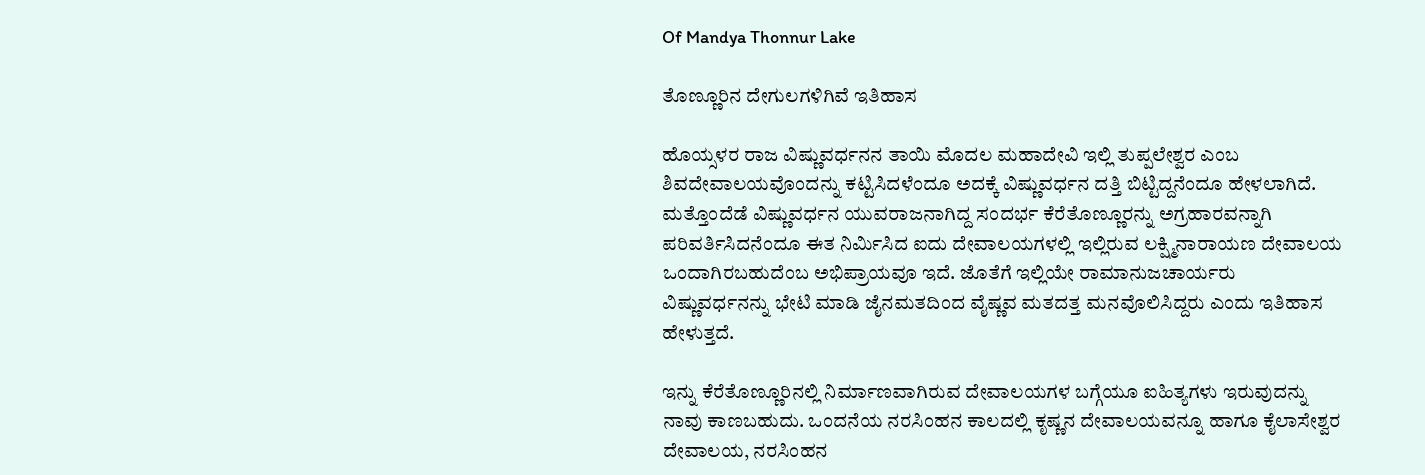Of Mandya Thonnur Lake

ತೊಣ್ಣೂರಿನ ದೇಗುಲಗಳಿಗಿವೆ ಇತಿಹಾಸ

ಹೊಯ್ಸಳರ ರಾಜ ವಿಷ್ಣುವರ್ಧನನ ತಾಯಿ ಮೊದಲ ಮಹಾದೇವಿ ಇಲ್ಲಿ ತುಪ್ಪಲೇಶ್ವರ ಎಂಬ ಶಿವದೇವಾಲಯವೊಂದನ್ನು ಕಟ್ಟಿಸಿದಳೆಂದೂ ಅದಕ್ಕೆ ವಿಷ್ಣುವರ್ಧನ ದತ್ತಿ ಬಿಟ್ಟಿದ್ದನೆಂದೂ ಹೇಳಲಾಗಿದೆ. ಮತ್ತೊಂದೆಡೆ ವಿಷ್ಣುವರ್ಧನ ಯುವರಾಜನಾಗಿದ್ದ ಸಂದರ್ಭ ಕೆರೆತೊಣ್ಣೂರನ್ನು ಅಗ್ರಹಾರವನ್ನಾಗಿ ಪರಿವರ್ತಿಸಿದನೆಂದೂ ಈತ ನಿರ್ಮಿಸಿದ ಐದು ದೇವಾಲಯಗಳಲ್ಲಿ ಇಲ್ಲಿರುವ ಲಕ್ಷ್ಮಿನಾರಾಯಣ ದೇವಾಲಯ ಒಂದಾಗಿರಬಹುದೆಂಬ ಅಭಿಪ್ರಾಯವೂ ಇದೆ. ಜೊತೆಗೆ ಇಲ್ಲಿಯೇ ರಾಮಾನುಜಚಾರ್ಯರು ವಿಷ್ಣುವರ್ಧನನ್ನು ಭೇಟಿ ಮಾಡಿ ಜೈನಮತದಿಂದ ವೈಷ್ಣವ ಮತದತ್ತ ಮನವೊಲಿಸಿದ್ದರು ಎಂದು ಇತಿಹಾಸ ಹೇಳುತ್ತದೆ.

ಇನ್ನು ಕೆರೆತೊಣ್ಣೂರಿನಲ್ಲಿ ನಿರ್ಮಾಣವಾಗಿರುವ ದೇವಾಲಯಗಳ ಬಗ್ಗೆಯೂ ಐಹಿತ್ಯಗಳು ಇರುವುದನ್ನು ನಾವು ಕಾಣಬಹುದು. ಒಂದನೆಯ ನರಸಿಂಹನ ಕಾಲದಲ್ಲಿ ಕೃಷ್ಣನ ದೇವಾಲಯವನ್ನೂ ಹಾಗೂ ಕೈಲಾಸೇಶ್ವರ ದೇವಾಲಯ, ನರಸಿಂಹನ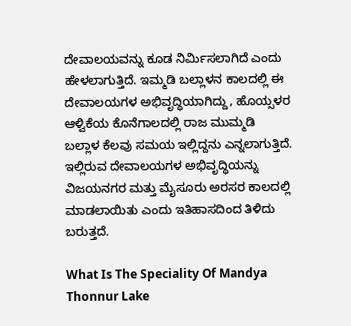ದೇವಾಲಯವನ್ನು ಕೂಡ ನಿರ್ಮಿಸಲಾಗಿದೆ ಎಂದು ಹೇಳಲಾಗುತ್ತಿದೆ. ಇಮ್ಮಡಿ ಬಲ್ಲಾಳನ ಕಾಲದಲ್ಲಿ ಈ ದೇವಾಲಯಗಳ ಅಭಿವೃದ್ಧಿಯಾಗಿದ್ದು, ಹೊಯ್ಸಳರ ಆಳ್ವಿಕೆಯ ಕೊನೆಗಾಲದಲ್ಲಿ ರಾಜ ಮುಮ್ಮಡಿ ಬಲ್ಲಾಳ ಕೆಲವು ಸಮಯ ಇಲ್ಲಿದ್ದನು ಎನ್ನಲಾಗುತ್ತಿದೆ. ಇಲ್ಲಿರುವ ದೇವಾಲಯಗಳ ಅಭಿವೃದ್ಧಿಯನ್ನು ವಿಜಯನಗರ ಮತ್ತು ಮೈಸೂರು ಅರಸರ ಕಾಲದಲ್ಲಿ ಮಾಡಲಾಯಿತು ಎಂದು ಇತಿಹಾಸದಿಂದ ತಿಳಿದು ಬರುತ್ತದೆ.

What Is The Speciality Of Mandya Thonnur Lake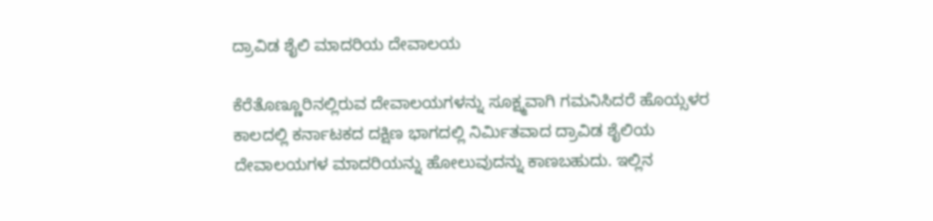ದ್ರಾವಿಡ ಶೈಲಿ ಮಾದರಿಯ ದೇವಾಲಯ

ಕೆರೆತೊಣ್ಣೂರಿನಲ್ಲಿರುವ ದೇವಾಲಯಗಳನ್ನು ಸೂಕ್ಷ್ಮವಾಗಿ ಗಮನಿಸಿದರೆ ಹೊಯ್ಸಳರ ಕಾಲದಲ್ಲಿ ಕರ್ನಾಟಕದ ದಕ್ಷಿಣ ಭಾಗದಲ್ಲಿ ನಿರ್ಮಿತವಾದ ದ್ರಾವಿಡ ಶೈಲಿಯ ದೇವಾಲಯಗಳ ಮಾದರಿಯನ್ನು ಹೋಲುವುದನ್ನು ಕಾಣಬಹುದು. ಇಲ್ಲಿನ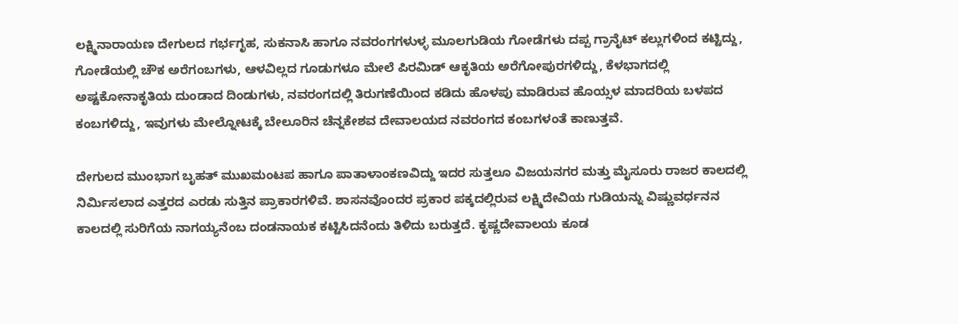ಲಕ್ಷ್ಮಿನಾರಾಯಣ ದೇಗುಲದ ಗರ್ಭಗೃಹ, ಸುಕನಾಸಿ ಹಾಗೂ ನವರಂಗಗಳುಳ್ಳ ಮೂಲಗುಡಿಯ ಗೋಡೆಗಳು ದಪ್ಪ ಗ್ರಾನೈಟ್ ಕಲ್ಲುಗಳಿಂದ ಕಟ್ಟಿದ್ದು, ಗೋಡೆಯಲ್ಲಿ ಚೌಕ ಅರೆಗಂಬಗಳು, ಆಳವಿಲ್ಲದ ಗೂಡುಗಳೂ ಮೇಲೆ ಪಿರಮಿಡ್ ಆಕೃತಿಯ ಅರೆಗೋಪುರಗಳಿದ್ದು, ಕೆಳಭಾಗದಲ್ಲಿ ಅಷ್ಟಕೋನಾಕೃತಿಯ ದುಂಡಾದ ದಿಂಡುಗಳು, ನವರಂಗದಲ್ಲಿ ತಿರುಗಣೆಯಿಂದ ಕಡಿದು ಹೊಳಪು ಮಾಡಿರುವ ಹೊಯ್ಸಳ ಮಾದರಿಯ ಬಳಪದ ಕಂಬಗಳಿದ್ದು, ಇವುಗಳು ಮೇಲ್ನೋಟಕ್ಕೆ ಬೇಲೂರಿನ ಚೆನ್ನಕೇಶವ ದೇವಾಲಯದ ನವರಂಗದ ಕಂಬಗಳಂತೆ ಕಾಣುತ್ತವೆ.

ದೇಗುಲದ ಮುಂಭಾಗ ಬೃಹತ್ ಮುಖಮಂಟಪ ಹಾಗೂ ಪಾತಾಳಾಂಕಣವಿದ್ದು ಇದರ ಸುತ್ತಲೂ ವಿಜಯನಗರ ಮತ್ತು ಮೈಸೂರು ರಾಜರ ಕಾಲದಲ್ಲಿ ನಿರ್ಮಿಸಲಾದ ಎತ್ತರದ ಎರಡು ಸುತ್ತಿನ ಪ್ರಾಕಾರಗಳಿವೆ. ಶಾಸನವೊಂದರ ಪ್ರಕಾರ ಪಕ್ಕದಲ್ಲಿರುವ ಲಕ್ಷ್ಮಿದೇವಿಯ ಗುಡಿಯನ್ನು ವಿಷ್ಣುವರ್ಧನನ ಕಾಲದಲ್ಲಿ ಸುರಿಗೆಯ ನಾಗಯ್ಯನೆಂಬ ದಂಡನಾಯಕ ಕಟ್ಟಿಸಿದನೆಂದು ತಿಳಿದು ಬರುತ್ತದೆ. ಕೃಷ್ಣದೇವಾಲಯ ಕೂಡ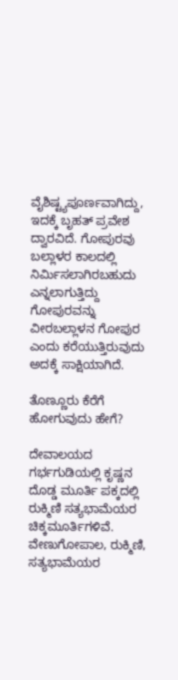ವೈಶಿಷ್ಟ್ಯಪೂರ್ಣವಾಗಿದ್ದು, ಇದಕ್ಕೆ ಬೃಹತ್ ಪ್ರವೇಶ ದ್ವಾರವಿದೆ. ಗೋಪುರವು ಬಲ್ಲಾಳರ ಕಾಲದಲ್ಲಿ ನಿರ್ಮಿಸಲಾಗಿರಬಹುದು ಎನ್ನಲಾಗುತ್ತಿದ್ದು ಗೋಪುರವನ್ನು ವೀರಬಲ್ಲಾಳನ ಗೋಪುರ ಎಂದು ಕರೆಯುತ್ತಿರುವುದು ಅದಕ್ಕೆ ಸಾಕ್ಷಿಯಾಗಿದೆ.

ತೊಣ್ಣೂರು ಕೆರೆಗೆ ಹೋಗುವುದು ಹೇಗೆ?

ದೇವಾಲಯದ ಗರ್ಭಗುಡಿಯಲ್ಲಿ ಕೃಷ್ಣನ ದೊಡ್ಡ ಮೂರ್ತಿ ಪಕ್ಕದಲ್ಲಿ ರುಕ್ಮಿಣಿ ಸತ್ಯಭಾಮೆಯರ ಚಿಕ್ಕಮೂರ್ತಿಗಳಿವೆ. ವೇಣುಗೋಪಾಲ, ರುಕ್ಮಿಣಿ, ಸತ್ಯಭಾಮೆಯರ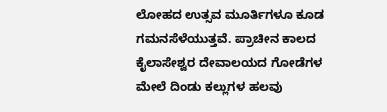ಲೋಹದ ಉತ್ಸವ ಮೂರ್ತಿಗಳೂ ಕೂಡ ಗಮನಸೆಳೆಯುತ್ತವೆ. ಪ್ರಾಚೀನ ಕಾಲದ ಕೈಲಾಸೇಶ್ವರ ದೇವಾಲಯದ ಗೋಡೆಗಳ ಮೇಲೆ ದಿಂಡು ಕಲ್ಲುಗಳ ಹಲವು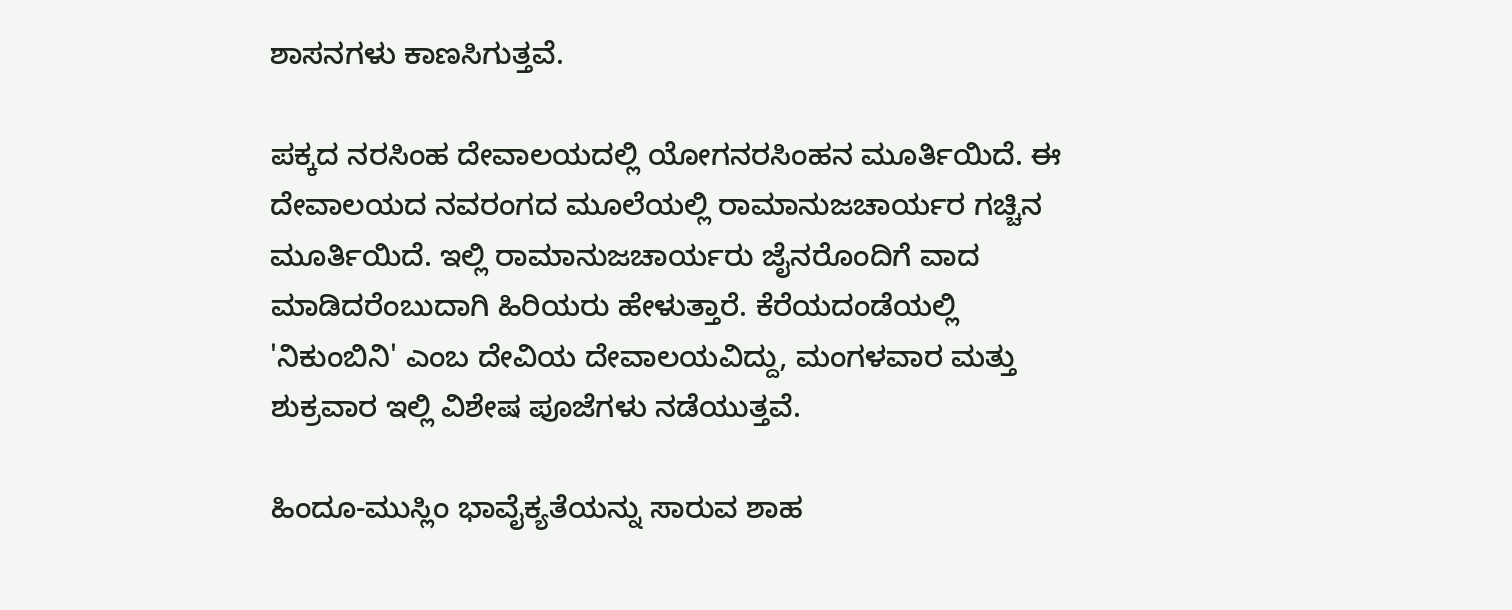ಶಾಸನಗಳು ಕಾಣಸಿಗುತ್ತವೆ.

ಪಕ್ಕದ ನರಸಿಂಹ ದೇವಾಲಯದಲ್ಲಿ ಯೋಗನರಸಿಂಹನ ಮೂರ್ತಿಯಿದೆ. ಈ ದೇವಾಲಯದ ನವರಂಗದ ಮೂಲೆಯಲ್ಲಿ ರಾಮಾನುಜಚಾರ್ಯರ ಗಚ್ಚಿನ ಮೂರ್ತಿಯಿದೆ. ಇಲ್ಲಿ ರಾಮಾನುಜಚಾರ್ಯರು ಜೈನರೊಂದಿಗೆ ವಾದ ಮಾಡಿದರೆಂಬುದಾಗಿ ಹಿರಿಯರು ಹೇಳುತ್ತಾರೆ. ಕೆರೆಯದಂಡೆಯಲ್ಲಿ 'ನಿಕುಂಬಿನಿ' ಎಂಬ ದೇವಿಯ ದೇವಾಲಯವಿದ್ದು, ಮಂಗಳವಾರ ಮತ್ತು ಶುಕ್ರವಾರ ಇಲ್ಲಿ ವಿಶೇಷ ಪೂಜೆಗಳು ನಡೆಯುತ್ತವೆ.

ಹಿಂದೂ-ಮುಸ್ಲಿಂ ಭಾವೈಕ್ಯತೆಯನ್ನು ಸಾರುವ ಶಾಹ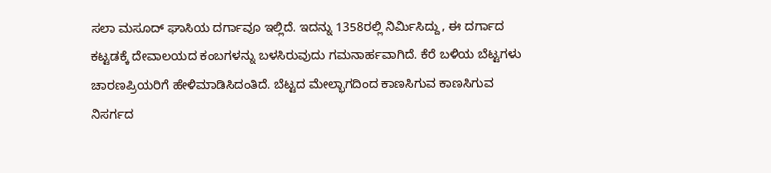ಸಲಾ ಮಸೂದ್ ಘಾಸಿಯ ದರ್ಗಾವೂ ಇಲ್ಲಿದೆ. ಇದನ್ನು 1358ರಲ್ಲಿ ನಿರ್ಮಿಸಿದ್ದು, ಈ ದರ್ಗಾದ ಕಟ್ಟಡಕ್ಕೆ ದೇವಾಲಯದ ಕಂಬಗಳನ್ನು ಬಳಸಿರುವುದು ಗಮನಾರ್ಹವಾಗಿದೆ. ಕೆರೆ ಬಳಿಯ ಬೆಟ್ಟಗಳು ಚಾರಣಪ್ರಿಯರಿಗೆ ಹೇಳಿಮಾಡಿಸಿದಂತಿದೆ. ಬೆಟ್ಟದ ಮೇಲ್ಭಾಗದಿಂದ ಕಾಣಸಿಗುವ ಕಾಣಸಿಗುವ ನಿಸರ್ಗದ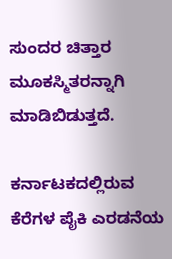ಸುಂದರ ಚಿತ್ತಾರ ಮೂಕಸ್ಮಿತರನ್ನಾಗಿ ಮಾಡಿಬಿಡುತ್ತದೆ.

ಕರ್ನಾಟಕದಲ್ಲಿರುವ ಕೆರೆಗಳ ಪೈಕಿ ಎರಡನೆಯ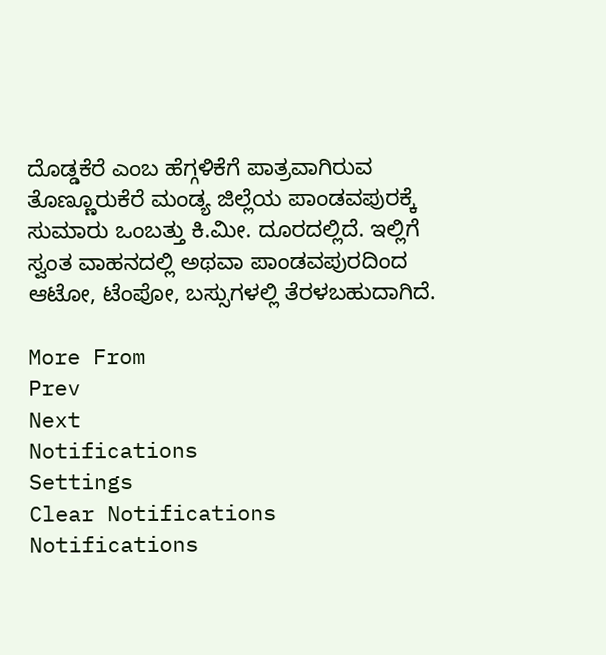ದೊಡ್ಡಕೆರೆ ಎಂಬ ಹೆಗ್ಗಳಿಕೆಗೆ ಪಾತ್ರವಾಗಿರುವ ತೊಣ್ಣೂರುಕೆರೆ ಮಂಡ್ಯ ಜಿಲ್ಲೆಯ ಪಾಂಡವಪುರಕ್ಕೆ ಸುಮಾರು ಒಂಬತ್ತು ಕಿ.ಮೀ. ದೂರದಲ್ಲಿದೆ. ಇಲ್ಲಿಗೆ ಸ್ವಂತ ವಾಹನದಲ್ಲಿ ಅಥವಾ ಪಾಂಡವಪುರದಿಂದ ಆಟೋ, ಟೆಂಪೋ, ಬಸ್ಸುಗಳಲ್ಲಿ ತೆರಳಬಹುದಾಗಿದೆ.

More From
Prev
Next
Notifications
Settings
Clear Notifications
Notifications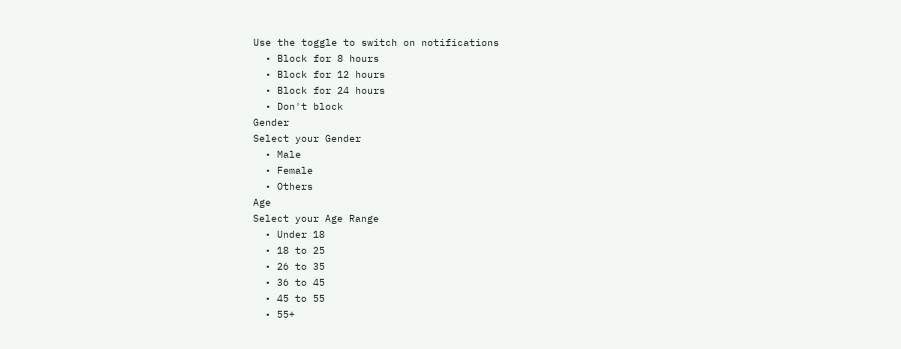Use the toggle to switch on notifications
  • Block for 8 hours
  • Block for 12 hours
  • Block for 24 hours
  • Don't block
Gender
Select your Gender
  • Male
  • Female
  • Others
Age
Select your Age Range
  • Under 18
  • 18 to 25
  • 26 to 35
  • 36 to 45
  • 45 to 55
  • 55+